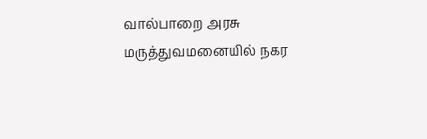வால்பாறை அரசு மருத்துவமனையில் நகர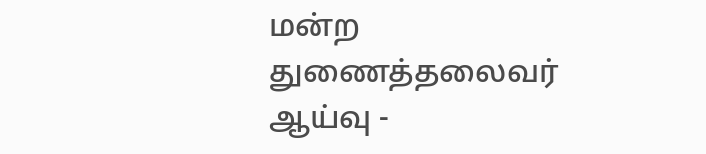மன்ற துணைத்தலைவர் ஆய்வு -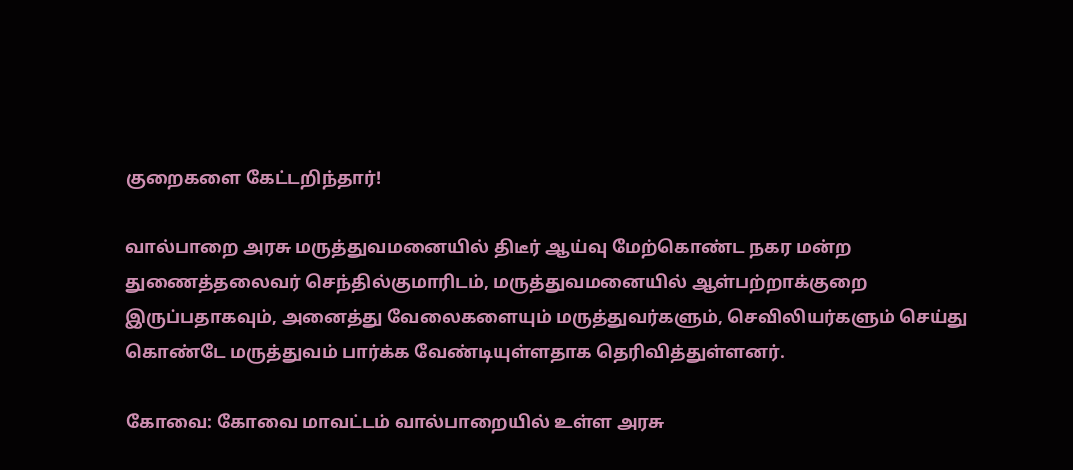குறைகளை கேட்டறிந்தார்!

வால்பாறை அரசு மருத்துவமனையில் திடீர் ஆய்வு மேற்கொண்ட நகர மன்ற துணைத்தலைவர் செந்தில்குமாரிடம், மருத்துவமனையில் ஆள்பற்றாக்குறை இருப்பதாகவும், அனைத்து வேலைகளையும் மருத்துவர்களும், செவிலியர்களும் செய்து கொண்டே மருத்துவம் பார்க்க வேண்டியுள்ளதாக தெரிவித்துள்ளனர்.

கோவை: கோவை மாவட்டம் வால்பாறையில் உள்ள அரசு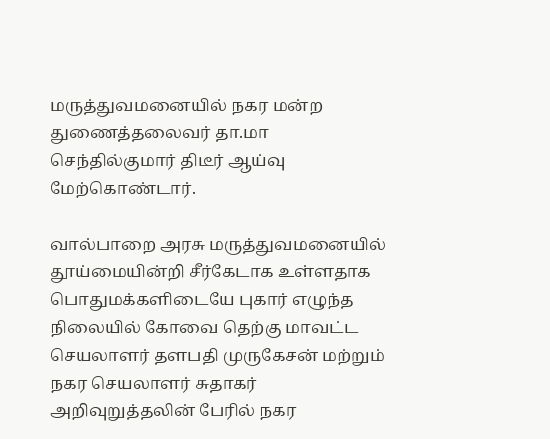மருத்துவமனையில் நகர மன்ற துணைத்தலைவர் தா.மா செந்தில்குமார் திடீர் ஆய்வு மேற்கொண்டார்.

வால்பாறை அரசு மருத்துவமனையில் தூய்மையின்றி சீர்கேடாக உள்ளதாக பொதுமக்களிடையே புகார் எழுந்த நிலையில் கோவை தெற்கு மாவட்ட செயலாளர் தளபதி முருகேசன் மற்றும் நகர செயலாளர் சுதாகர் அறிவுறுத்தலின் பேரில் நகர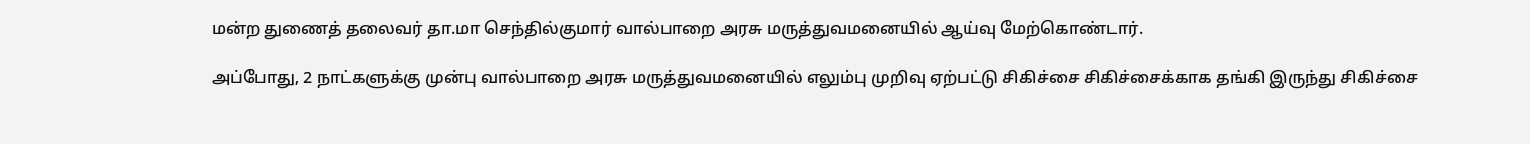மன்ற துணைத் தலைவர் தா.மா செந்தில்குமார் வால்பாறை அரசு மருத்துவமனையில் ஆய்வு மேற்கொண்டார்.

அப்போது, 2 நாட்களுக்கு முன்பு வால்பாறை அரசு மருத்துவமனையில் எலும்பு முறிவு ஏற்பட்டு சிகிச்சை சிகிச்சைக்காக தங்கி இருந்து சிகிச்சை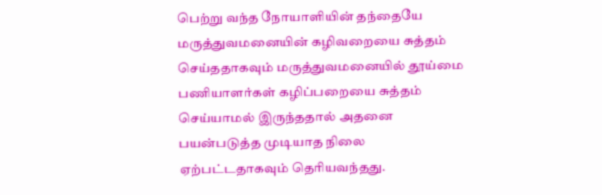பெற்று வந்த நோயாளியின் தந்தையே மருத்துவமனையின் கழிவறையை சுத்தம் செய்ததாகவும் மருத்துவமனையில் தூய்மை பணியாளர்கள் கழிப்பறையை சுத்தம் செய்யாமல் இருந்ததால் அதனை பயன்படுத்த முடியாத நிலை ஏற்பட்டதாகவும் தெரியவந்தது.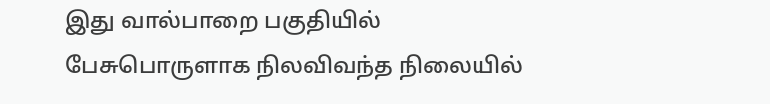இது வால்பாறை பகுதியில் பேசுபொருளாக நிலவிவந்த நிலையில்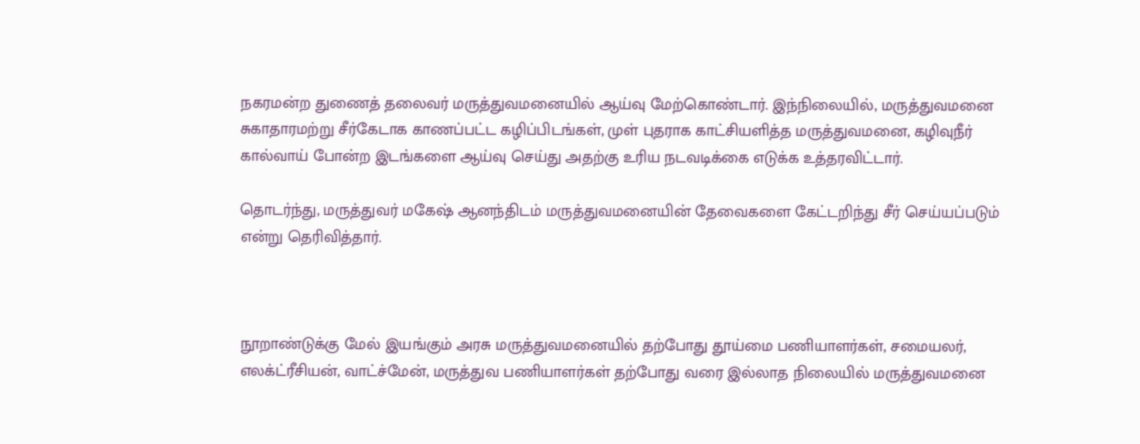நகரமன்ற துணைத் தலைவர் மருத்துவமனையில் ஆய்வு மேற்கொண்டார். இந்நிலையில், மருத்துவமனை சுகாதாரமற்று சீர்கேடாக காணப்பட்ட கழிப்பிடங்கள், முள் புதராக காட்சியளித்த மருத்துவமனை, கழிவுநீர் கால்வாய் போன்ற இடங்களை ஆய்வு செய்து அதற்கு உரிய நடவடிக்கை எடுக்க உத்தரவிட்டார்.

தொடர்ந்து, மருத்துவர் மகேஷ் ஆனந்திடம் மருத்துவமனையின் தேவைகளை கேட்டறிந்து சீர் செய்யப்படும் என்று தெரிவித்தார்.



நூறாண்டுக்கு மேல் இயங்கும் அரசு மருத்துவமனையில் தற்போது தூய்மை பணியாளர்கள், சமையலர், எலக்ட்ரீசியன், வாட்ச்மேன், மருத்துவ பணியாளர்கள் தற்போது வரை இல்லாத நிலையில் மருத்துவமனை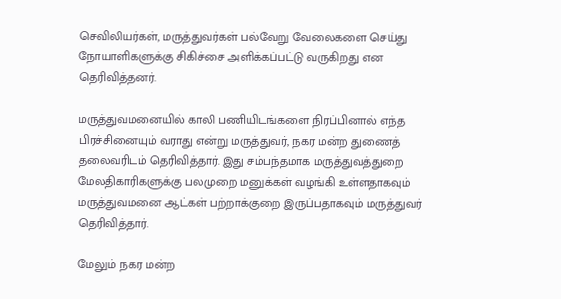செவிலியர்கள், மருத்துவர்கள் பல்வேறு வேலைகளை செய்து நோயாளிகளுக்கு சிகிச்சை அளிக்கப்பட்டு வருகிறது என தெரிவித்தனர்.

மருத்துவமனையில் காலி பணியிடங்களை நிரப்பினால் எந்த பிரச்சினையும் வராது என்று மருத்துவர், நகர மன்ற துணைத் தலைவரிடம் தெரிவித்தார். இது சம்பந்தமாக மருத்துவத்துறை மேலதிகாரிகளுக்கு பலமுறை மனுக்கள் வழங்கி உள்ளதாகவும் மருத்துவமனை ஆட்கள் பற்றாக்குறை இருப்பதாகவும் மருத்துவர் தெரிவித்தார்.

மேலும் நகர மன்ற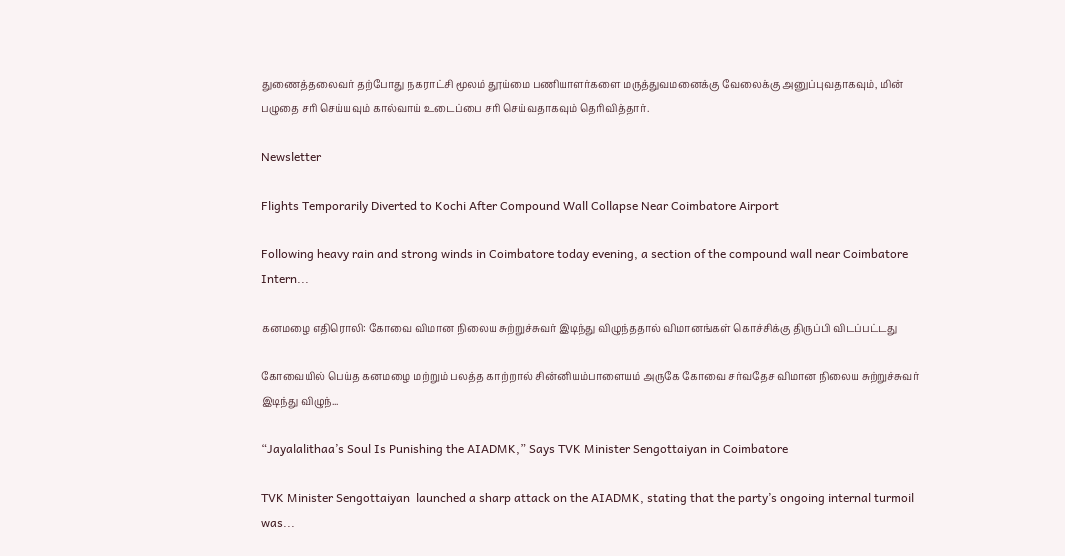துணைத்தலைவர் தற்போது நகராட்சி மூலம் தூய்மை பணியாளர்களை மருத்துவமனைக்கு வேலைக்கு அனுப்புவதாகவும், மின் பழுதை சரி செய்யவும் கால்வாய் உடைப்பை சரி செய்வதாகவும் தெரிவித்தார்.

Newsletter

Flights Temporarily Diverted to Kochi After Compound Wall Collapse Near Coimbatore Airport

Following heavy rain and strong winds in Coimbatore today evening, a section of the compound wall near Coimbatore Intern...

கனமழை எதிரொலி: கோவை விமான நிலைய சுற்றுச்சுவர் இடிந்து விழுந்ததால் விமானங்கள் கொச்சிக்கு திருப்பி விடப்பட்டது

கோவையில் பெய்த கனமழை மற்றும் பலத்த காற்றால் சின்னியம்பாளையம் அருகே கோவை சர்வதேச விமான நிலைய சுற்றுச்சுவர் இடிந்து விழுந்...

“Jayalalithaa’s Soul Is Punishing the AIADMK,” Says TVK Minister Sengottaiyan in Coimbatore

TVK Minister Sengottaiyan  launched a sharp attack on the AIADMK, stating that the party’s ongoing internal turmoil was...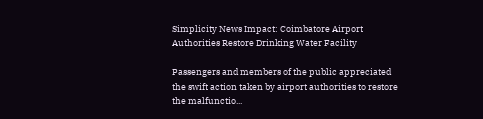Simplicity News Impact: Coimbatore Airport Authorities Restore Drinking Water Facility

Passengers and members of the public appreciated the swift action taken by airport authorities to restore the malfunctio...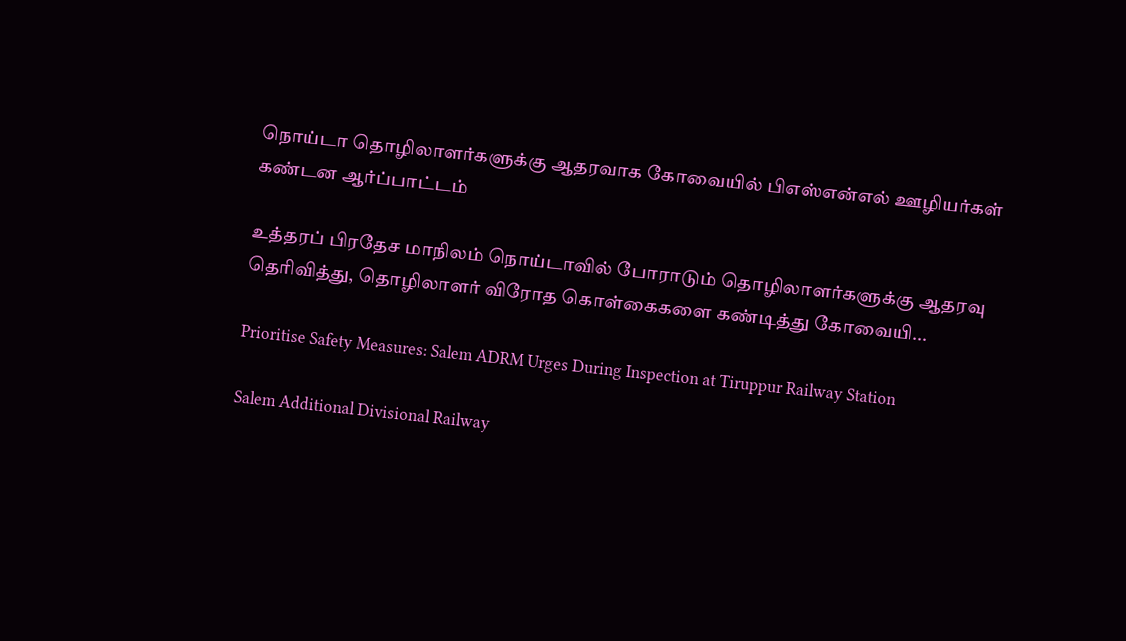நொய்டா தொழிலாளர்களுக்கு ஆதரவாக கோவையில் பிஎஸ்என்எல் ஊழியர்கள் கண்டன ஆர்ப்பாட்டம்

உத்தரப் பிரதேச மாநிலம் நொய்டாவில் போராடும் தொழிலாளர்களுக்கு ஆதரவு தெரிவித்து, தொழிலாளர் விரோத கொள்கைகளை கண்டித்து கோவையி...

Prioritise Safety Measures: Salem ADRM Urges During Inspection at Tiruppur Railway Station

Salem Additional Divisional Railway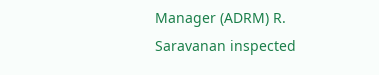Manager (ADRM) R. Saravanan inspected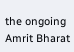the ongoing Amrit Bharat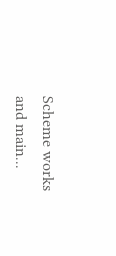Scheme works and main...